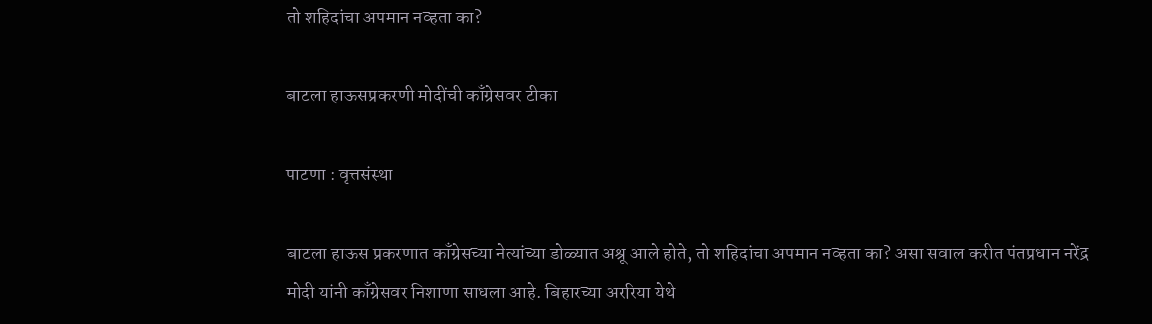तो शहिदांचा अपमान नव्हता का?

बाटला हाऊसप्रकरणी मोदींची काँग्रेसवर टीका

पाटणा : वृत्तसंस्था

बाटला हाऊस प्रकरणात काँग्रेसच्या नेत्यांच्या डोळ्यात अश्रू आले होते, तो शहिदांचा अपमान नव्हता का? असा सवाल करीत पंतप्रधान नरेंद्र मोदी यांनी काँग्रेसवर निशाणा साधला आहे. बिहारच्या अररिया येथे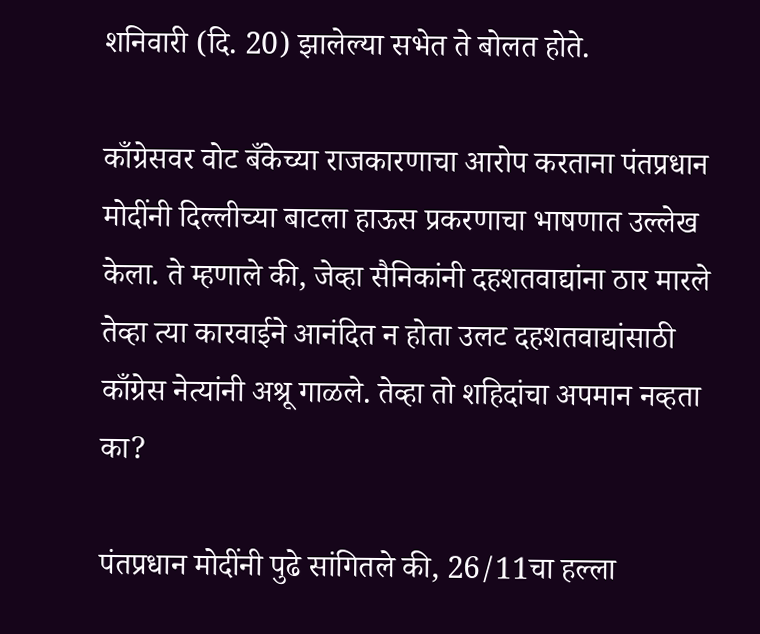शनिवारी (दि. 20) झालेल्या सभेत ते बोलत होते.

काँग्रेसवर वोट बँकेच्या राजकारणाचा आरोप करताना पंतप्रधान मोदींनी दिल्लीच्या बाटला हाऊस प्रकरणाचा भाषणात उल्लेख केला. ते म्हणाले की, जेव्हा सैनिकांनी दहशतवाद्यांना ठार मारले तेव्हा त्या कारवाईने आनंदित न होता उलट दहशतवाद्यांसाठी काँग्रेस नेत्यांनी अश्रू गाळले. तेव्हा तो शहिदांचा अपमान नव्हता का?

पंतप्रधान मोदींनी पुढे सांगितले की, 26/11चा हल्ला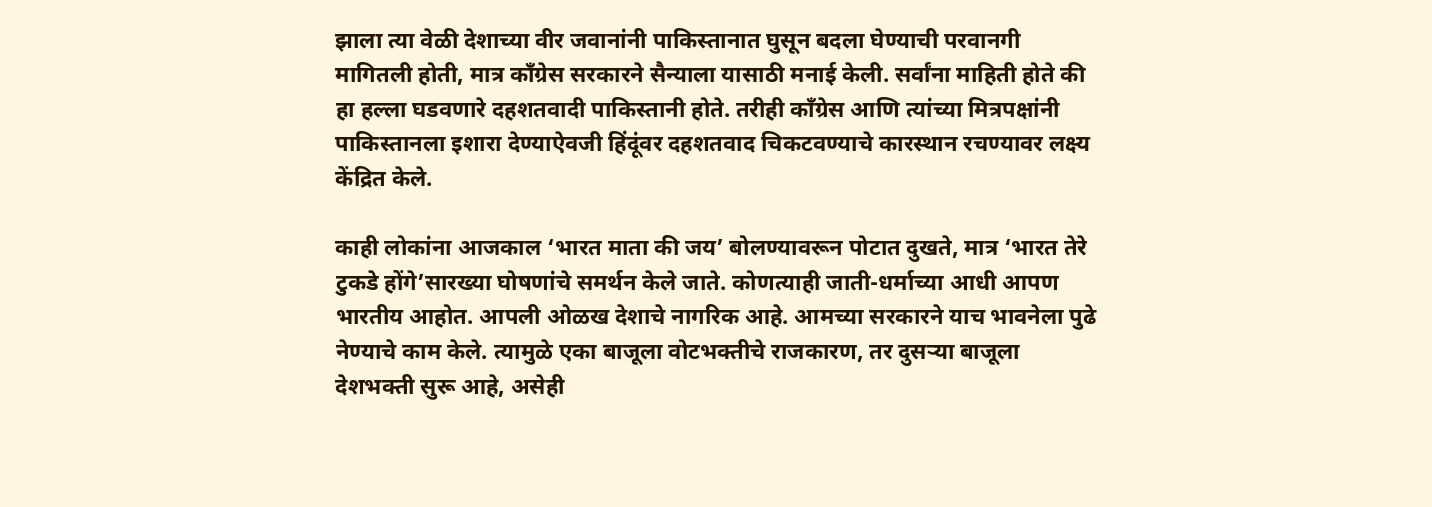झाला त्या वेळी देशाच्या वीर जवानांनी पाकिस्तानात घुसून बदला घेण्याची परवानगी मागितली होती, मात्र काँग्रेस सरकारने सैन्याला यासाठी मनाई केली. सर्वांना माहिती होते की हा हल्ला घडवणारे दहशतवादी पाकिस्तानी होते. तरीही काँग्रेस आणि त्यांच्या मित्रपक्षांनी पाकिस्तानला इशारा देण्याऐवजी हिंदूंवर दहशतवाद चिकटवण्याचे कारस्थान रचण्यावर लक्ष्य केंद्रित केले.

काही लोकांना आजकाल ‘भारत माता की जय’ बोलण्यावरून पोटात दुखते, मात्र ‘भारत तेरे टुकडे होंगे’सारख्या घोषणांचे समर्थन केले जाते. कोणत्याही जाती-धर्माच्या आधी आपण भारतीय आहोत. आपली ओळख देशाचे नागरिक आहे. आमच्या सरकारने याच भावनेला पुढे नेण्याचे काम केले. त्यामुळे एका बाजूला वोटभक्तीचे राजकारण, तर दुसर्‍या बाजूला देशभक्ती सुरू आहे, असेही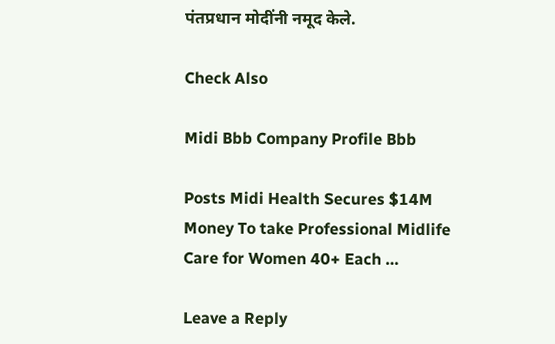पंतप्रधान मोदींनी नमूद केले.

Check Also

Midi Bbb Company Profile Bbb

Posts Midi Health Secures $14M Money To take Professional Midlife Care for Women 40+ Each …

Leave a Reply